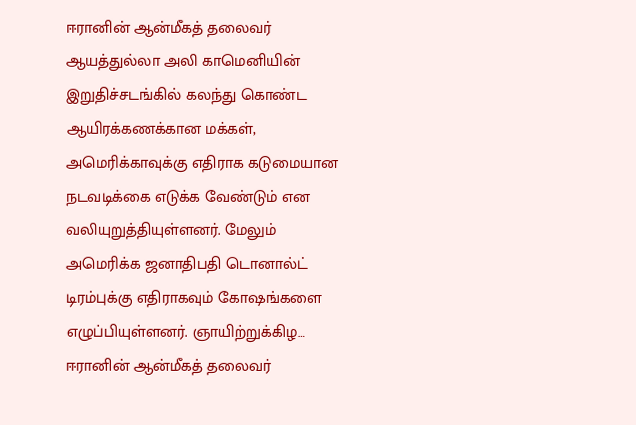ஈரானின் ஆன்மீகத் தலைவர் ஆயத்துல்லா அலி காமெனியின் இறுதிச்சடங்கில் கலந்து கொண்ட ஆயிரக்கணக்கான மக்கள், அமெரிக்காவுக்கு எதிராக கடுமையான நடவடிக்கை எடுக்க வேண்டும் என வலியுறுத்தியுள்ளனர். மேலும் அமெரிக்க ஜனாதிபதி டொனால்ட் டிரம்புக்கு எதிராகவும் கோஷங்களை எழுப்பியுள்ளனர். ஞாயிற்றுக்கிழ…
ஈரானின் ஆன்மீகத் தலைவர்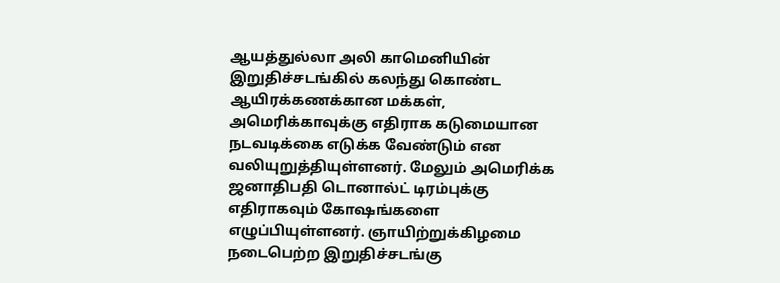ஆயத்துல்லா அலி காமெனியின் இறுதிச்சடங்கில் கலந்து கொண்ட ஆயிரக்கணக்கான மக்கள், அமெரிக்காவுக்கு எதிராக கடுமையான நடவடிக்கை எடுக்க வேண்டும் என வலியுறுத்தியுள்ளனர். மேலும் அமெரிக்க ஜனாதிபதி டொனால்ட் டிரம்புக்கு எதிராகவும் கோஷங்களை எழுப்பியுள்ளனர். ஞாயிற்றுக்கிழமை நடைபெற்ற இறுதிச்சடங்கு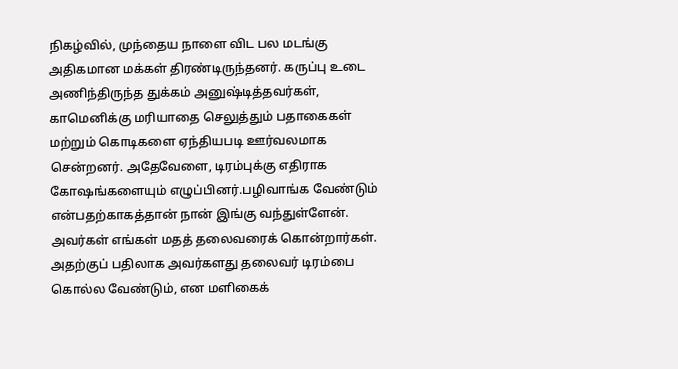நிகழ்வில், முந்தைய நாளை விட பல மடங்கு அதிகமான மக்கள் திரண்டிருந்தனர். கருப்பு உடை அணிந்திருந்த துக்கம் அனுஷ்டித்தவர்கள், காமெனிக்கு மரியாதை செலுத்தும் பதாகைகள் மற்றும் கொடிகளை ஏந்தியபடி ஊர்வலமாக சென்றனர். அதேவேளை, டிரம்புக்கு எதிராக கோஷங்களையும் எழுப்பினர்.பழிவாங்க வேண்டும் என்பதற்காகத்தான் நான் இங்கு வந்துள்ளேன். அவர்கள் எங்கள் மதத் தலைவரைக் கொன்றார்கள். அதற்குப் பதிலாக அவர்களது தலைவர் டிரம்பை கொல்ல வேண்டும், என மளிகைக்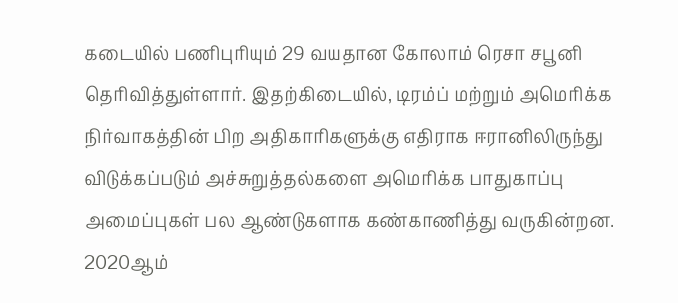கடையில் பணிபுரியும் 29 வயதான கோலாம் ரெசா சபூனி தெரிவித்துள்ளார். இதற்கிடையில், டிரம்ப் மற்றும் அமெரிக்க நிர்வாகத்தின் பிற அதிகாரிகளுக்கு எதிராக ஈரானிலிருந்து விடுக்கப்படும் அச்சுறுத்தல்களை அமெரிக்க பாதுகாப்பு அமைப்புகள் பல ஆண்டுகளாக கண்காணித்து வருகின்றன. 2020ஆம்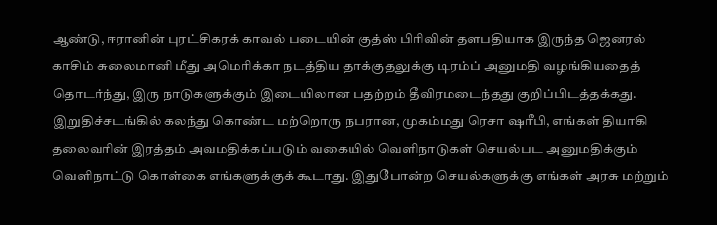ஆண்டு, ஈரானின் புரட்சிகரக் காவல் படையின் குத்ஸ் பிரிவின் தளபதியாக இருந்த ஜெனரல் காசிம் சுலைமானி மீது அமெரிக்கா நடத்திய தாக்குதலுக்கு டிரம்ப் அனுமதி வழங்கியதைத் தொடர்ந்து, இரு நாடுகளுக்கும் இடையிலான பதற்றம் தீவிரமடைந்தது குறிப்பிடத்தக்கது. இறுதிச்சடங்கில் கலந்து கொண்ட மற்றொரு நபரான, முகம்மது ரெசா ஷரீபி, எங்கள் தியாகி தலைவரின் இரத்தம் அவமதிக்கப்படும் வகையில் வெளிநாடுகள் செயல்பட அனுமதிக்கும் வெளிநாட்டு கொள்கை எங்களுக்குக் கூடாது. இதுபோன்ற செயல்களுக்கு எங்கள் அரசு மற்றும்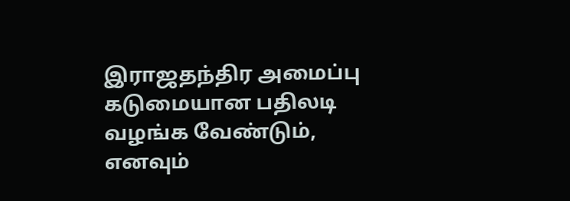இராஜதந்திர அமைப்பு கடுமையான பதிலடி வழங்க வேண்டும், எனவும்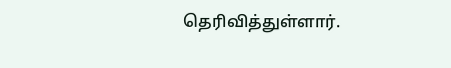தெரிவித்துள்ளார்.